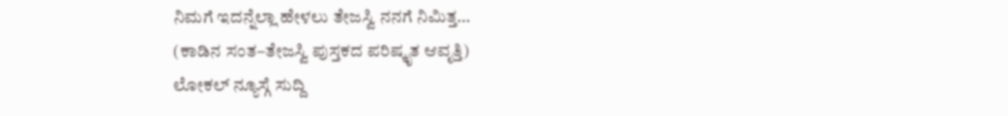ನಿಮಗೆ ಇದನ್ನೆಲ್ಲಾ ಹೇಳಲು ತೇಜಸ್ವಿ ನನಗೆ ನಿಮಿತ್ತ…
(ಕಾಡಿನ ಸಂತ–ತೇಜಸ್ವಿ ಪುಸ್ತಕದ ಪರಿಷ್ಕೃತ ಆವೃತ್ತಿ)
ಲೋಕಲ್ ನ್ಯೂಸ್ಗೆ ಸುದ್ದಿ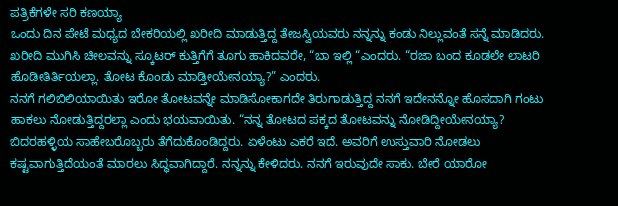ಪತ್ರಿಕೆಗಳೇ ಸರಿ ಕಣಯ್ಯಾ
ಒಂದು ದಿನ ಪೇಟೆ ಮಧ್ಯದ ಬೇಕರಿಯಲ್ಲಿ ಖರೀದಿ ಮಾಡುತ್ತಿದ್ದ ತೇಜಸ್ವಿಯವರು ನನ್ನನ್ನು ಕಂಡು ನಿಲ್ಲುವಂತೆ ಸನ್ನೆ ಮಾಡಿದರು. ಖರೀದಿ ಮುಗಿಸಿ ಚೀಲವನ್ನು ಸ್ಕೂಟರ್ ಕುತ್ತಿಗೆಗೆ ತೂಗು ಹಾಕಿದವರೇ, “ಬಾ ಇಲ್ಲಿ “ಎಂದರು. “ರಜಾ ಬಂದ ಕೂಡಲೇ ಲಾಟರಿ ಹೊಡೀತಿರ್ತಿಯಲ್ಲಾ. ತೋಟ ಕೊಂಡು ಮಾಡ್ತೀಯೇನಯ್ಯಾ?” ಎಂದರು.
ನನಗೆ ಗಲಿಬಿಲಿಯಾಯಿತು ಇರೋ ತೋಟವನ್ನೇ ಮಾಡಿಸೋಕಾಗದೇ ತಿರುಗಾಡುತ್ತಿದ್ದ ನನಗೆ ಇದೇನನ್ನೋ ಹೊಸದಾಗಿ ಗಂಟು ಹಾಕಲು ನೋಡುತ್ತಿದ್ದರಲ್ಲಾ ಎಂದು ಭಯವಾಯಿತು. “ನನ್ನ ತೋಟದ ಪಕ್ಕದ ತೋಟವನ್ನು ನೋಡಿದ್ದೀಯೇನಯ್ಯಾ? ಬಿದರಹಳ್ಳಿಯ ಸಾಹೇಬರೊಬ್ಬರು ತೆಗೆದುಕೊಂಡಿದ್ದರು. ಏಳೆಂಟು ಎಕರೆ ಇದೆ. ಅವರಿಗೆ ಉಸ್ತುವಾರಿ ನೋಡಲು ಕಷ್ಟವಾಗುತ್ತಿದೆಯಂತೆ ಮಾರಲು ಸಿದ್ಧವಾಗಿದ್ದಾರೆ. ನನ್ನನ್ನು ಕೇಳಿದರು. ನನಗೆ ಇರುವುದೇ ಸಾಕು. ಬೇರೆ ಯಾರೋ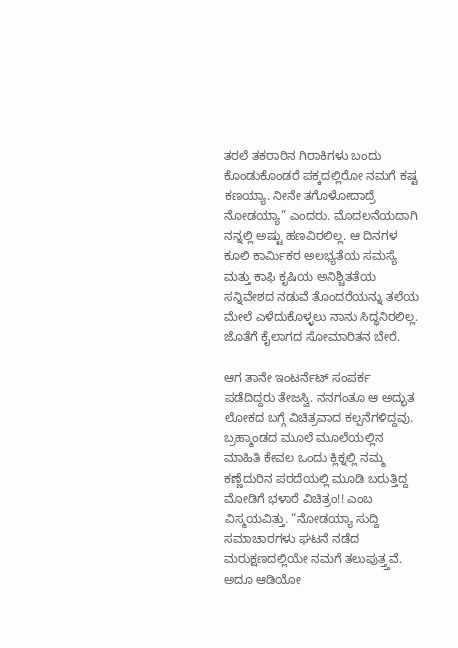ತರಲೆ ತಕರಾರಿನ ಗಿರಾಕಿಗಳು ಬಂದು ಕೊಂಡುಕೊಂಡರೆ ಪಕ್ಕದಲ್ಲಿರೋ ನಮಗೆ ಕಷ್ಟ ಕಣಯ್ಯಾ. ನೀನೇ ತಗೊಳೋದಾದ್ರೆ ನೋಡಯ್ಯಾ” ಎಂದರು. ಮೊದಲನೆಯದಾಗಿ ನನ್ನಲ್ಲಿ ಅಷ್ಟು ಹಣವಿರಲಿಲ್ಲ. ಆ ದಿನಗಳ ಕೂಲಿ ಕಾರ್ಮಿಕರ ಅಲಭ್ಯತೆಯ ಸಮಸ್ಯೆ ಮತ್ತು ಕಾಫಿ ಕೃಷಿಯ ಅನಿಶ್ಚಿತತೆಯ ಸನ್ನಿವೇಶದ ನಡುವೆ ತೊಂದರೆಯನ್ನು ತಲೆಯ ಮೇಲೆ ಎಳೆದುಕೊಳ್ಳಲು ನಾನು ಸಿದ್ಧನಿರಲಿಲ್ಲ. ಜೊತೆಗೆ ಕೈಲಾಗದ ಸೋಮಾರಿತನ ಬೇರೆ.

ಆಗ ತಾನೇ ಇಂಟರ್ನೆಟ್ ಸಂಪರ್ಕ ಪಡೆದಿದ್ದರು ತೇಜಸ್ವಿ. ನನಗಂತೂ ಆ ಅದ್ಭುತ ಲೋಕದ ಬಗ್ಗೆ ವಿಚಿತ್ರವಾದ ಕಲ್ಪನೆಗಳಿದ್ದವು. ಬ್ರಹ್ಮಾಂಡದ ಮೂಲೆ ಮೂಲೆಯಲ್ಲಿನ ಮಾಹಿತಿ ಕೇವಲ ಒಂದು ಕ್ಲಿಕ್ನಲ್ಲಿ ನಮ್ಮ ಕಣ್ಣೆದುರಿನ ಪರದೆಯಲ್ಲಿ ಮೂಡಿ ಬರುತ್ತಿದ್ದ ಮೋಡಿಗೆ ಭಳಾರೆ ವಿಚಿತ್ರಂ!! ಎಂಬ ವಿಸ್ಮಯವಿತ್ತು. “ನೋಡಯ್ಯಾ ಸುದ್ದಿ ಸಮಾಚಾರಗಳು ಘಟನೆ ನಡೆದ ಮರುಕ್ಷಣದಲ್ಲಿಯೇ ನಮಗೆ ತಲುಪುತ್ತ್ತವೆ. ಅದೂ ಆಡಿಯೋ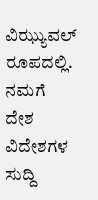ವಿಝ್ಯುವಲ್ ರೂಪದಲ್ಲಿ. ನಮಗೆ ದೇಶ ವಿದೇಶಗಳ ಸುದ್ದಿ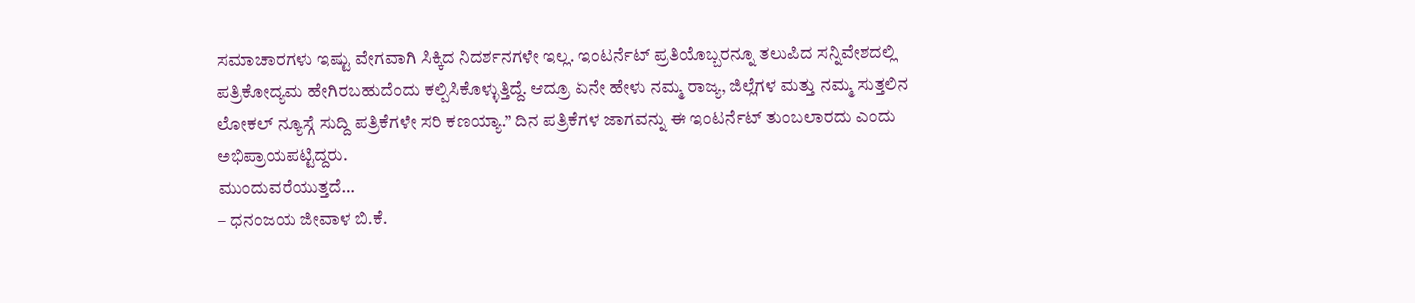ಸಮಾಚಾರಗಳು ಇಷ್ಟು ವೇಗವಾಗಿ ಸಿಕ್ಕಿದ ನಿದರ್ಶನಗಳೇ ಇಲ್ಲ. ಇಂಟರ್ನೆಟ್ ಪ್ರತಿಯೊಬ್ಬರನ್ನೂ ತಲುಪಿದ ಸನ್ನಿವೇಶದಲ್ಲಿ ಪತ್ರಿಕೋದ್ಯಮ ಹೇಗಿರಬಹುದೆಂದು ಕಲ್ಪಿಸಿಕೊಳ್ಳುತ್ತಿದ್ದೆ. ಆದ್ರೂ ಏನೇ ಹೇಳು ನಮ್ಮ ರಾಜ್ಯ, ಜಿಲ್ಲೆಗಳ ಮತ್ತು ನಮ್ಮ ಸುತ್ತಲಿನ ಲೋಕಲ್ ನ್ಯೂಸ್ಗೆ ಸುದ್ದಿ ಪತ್ರಿಕೆಗಳೇ ಸರಿ ಕಣಯ್ಯಾ.” ದಿನ ಪತ್ರಿಕೆಗಳ ಜಾಗವನ್ನು ಈ ಇಂಟರ್ನೆಟ್ ತುಂಬಲಾರದು ಎಂದು ಅಭಿಪ್ರಾಯಪಟ್ಟಿದ್ದರು.
ಮುಂದುವರೆಯುತ್ತದೆ…
– ಧನಂಜಯ ಜೀವಾಳ ಬಿ.ಕೆ.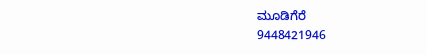ಮೂಡಿಗೆರೆ
9448421946